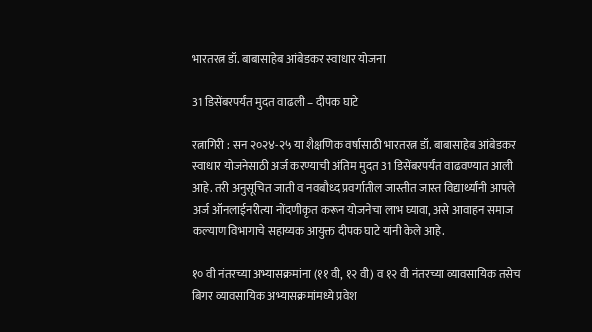भारतरत्न डॉ. बाबासाहेब आंबेडकर स्वाधार योजना

31 डिसेंबरपर्यंत मुदत वाढली – दीपक घाटे

रत्नागिरी : सन २०२४-२५ या शैक्षणिक वर्षासाठी भारतरत्न डॉ. बाबासाहेब आंबेडकर स्वाधार योजनेसाठी अर्ज करण्याची अंतिम मुदत 31 डिसेंबरपर्यंत वाढवण्यात आली आहे. तरी अनुसूचित जाती व नवबौध्द प्रवर्गातील जास्तीत जास्त विद्यार्थ्यांनी आपले अर्ज ऑनलाईनरीत्या नोंदणीकृत करून योजनेचा लाभ घ्यावा, असे आवाहन समाज कल्याण विभागाचे सहाय्यक आयुक्त दीपक घाटे यांनी केले आहे.

१० वी नंतरच्या अभ्यासक्रमांना (११ वी, १२ वी) व १२ वी नंतरच्या व्यावसायिक तसेच बिगर व्यावसायिक अभ्यासक्रमांमध्ये प्रवेश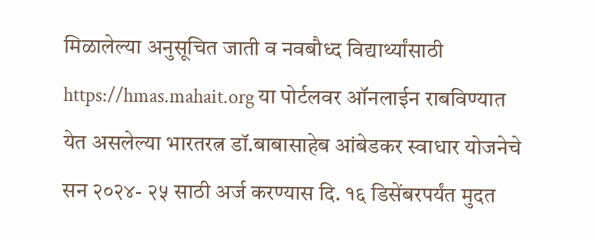मिळालेल्या अनुसूचित जाती व नवबौध्द विद्यार्थ्यांसाठी https://hmas.mahait.org या पोर्टलवर ऑनलाईन राबविण्यात येत असलेल्या भारतरत्न डॉ.बाबासाहेब आंबेडकर स्वाधार योजनेचे सन २०२४- २५ साठी अर्ज करण्यास दि. १६ डिसेंबरपर्यंत मुदत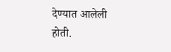देण्यात आलेली होती.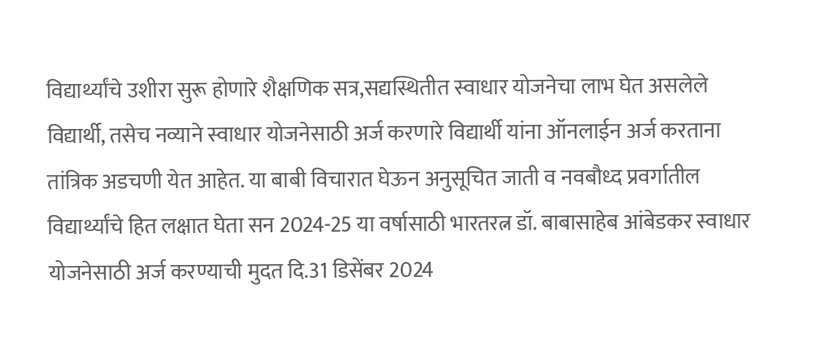विद्यार्थ्यांचे उशीरा सुरू होणारे शैक्षणिक सत्र,सद्यस्थितीत स्वाधार योजनेचा लाभ घेत असलेले विद्यार्थी, तसेच नव्याने स्वाधार योजनेसाठी अर्ज करणारे विद्यार्थी यांना ऑनलाईन अर्ज करताना तांत्रिक अडचणी येत आहेत. या बाबी विचारात घेऊन अनुसूचित जाती व नवबौध्द प्रवर्गातील विद्यार्थ्यांचे हित लक्षात घेता सन 2024-25 या वर्षासाठी भारतरत्न डॉ. बाबासाहेब आंबेडकर स्वाधार योजनेसाठी अर्ज करण्याची मुदत दि.31 डिसेंबर 2024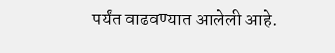पर्यंत वाढवण्यात आलेली आहे.